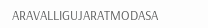ARAVALLIGUJARATMODASA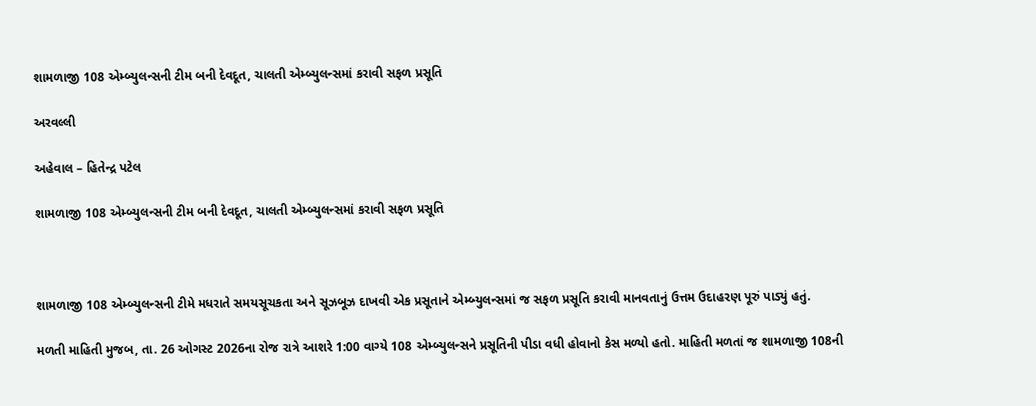શામળાજી 108 એમ્બ્યુલન્સની ટીમ બની દેવદૂત, ચાલતી એમ્બ્યુલન્સમાં કરાવી સફળ પ્રસૂતિ

અરવલ્લી

અહેવાલ – હિતેન્દ્ર પટેલ

શામળાજી 108 એમ્બ્યુલન્સની ટીમ બની દેવદૂત, ચાલતી એમ્બ્યુલન્સમાં કરાવી સફળ પ્રસૂતિ



શામળાજી 108 એમ્બ્યુલન્સની ટીમે મધરાતે સમયસૂચકતા અને સૂઝબૂઝ દાખવી એક પ્રસૂતાને એમ્બ્યુલન્સમાં જ સફળ પ્રસૂતિ કરાવી માનવતાનું ઉત્તમ ઉદાહરણ પૂરું પાડ્યું હતું.

મળતી માહિતી મુજબ, તા. 26 ઓગસ્ટ 2026ના રોજ રાત્રે આશરે 1:00 વાગ્યે 108 એમ્બ્યુલન્સને પ્રસૂતિની પીડા વધી હોવાનો કેસ મળ્યો હતો. માહિતી મળતાં જ શામળાજી 108ની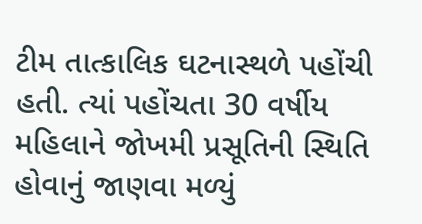ટીમ તાત્કાલિક ઘટનાસ્થળે પહોંચી હતી. ત્યાં પહોંચતા 30 વર્ષીય મહિલાને જોખમી પ્રસૂતિની સ્થિતિ હોવાનું જાણવા મળ્યું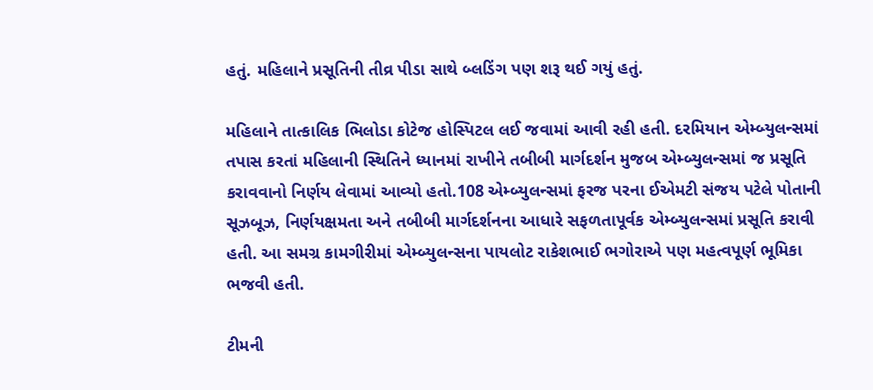હતું. મહિલાને પ્રસૂતિની તીવ્ર પીડા સાથે બ્લડિંગ પણ શરૂ થઈ ગયું હતું.

મહિલાને તાત્કાલિક ભિલોડા કોટેજ હોસ્પિટલ લઈ જવામાં આવી રહી હતી. દરમિયાન એમ્બ્યુલન્સમાં તપાસ કરતાં મહિલાની સ્થિતિને ધ્યાનમાં રાખીને તબીબી માર્ગદર્શન મુજબ એમ્બ્યુલન્સમાં જ પ્રસૂતિ કરાવવાનો નિર્ણય લેવામાં આવ્યો હતો.108 એમ્બ્યુલન્સમાં ફરજ પરના ઈએમટી સંજય પટેલે પોતાની સૂઝબૂઝ, નિર્ણયક્ષમતા અને તબીબી માર્ગદર્શનના આધારે સફળતાપૂર્વક એમ્બ્યુલન્સમાં પ્રસૂતિ કરાવી હતી. આ સમગ્ર કામગીરીમાં એમ્બ્યુલન્સના પાયલોટ રાકેશભાઈ ભગોરાએ પણ મહત્વપૂર્ણ ભૂમિકા ભજવી હતી.

ટીમની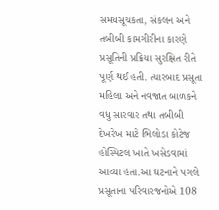સમયસૂચકતા, સંકલન અને તબીબી કામગીરીના કારણે પ્રસૂતિની પ્રક્રિયા સુરક્ષિત રીતે પૂર્ણ થઈ હતી. ત્યારબાદ પ્રસૂતા મહિલા અને નવજાત બાળકને વધુ સારવાર તથા તબીબી દેખરેખ માટે ભિલોડા કોટેજ હોસ્પિટલ ખાતે ખસેડવામાં આવ્યા હતા.આ ઘટનાને પગલે પ્રસૂતાના પરિવારજનોએ 108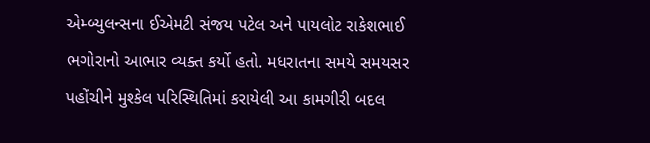એમ્બ્યુલન્સના ઈએમટી સંજય પટેલ અને પાયલોટ રાકેશભાઈ ભગોરાનો આભાર વ્યક્ત કર્યો હતો. મધરાતના સમયે સમયસર પહોંચીને મુશ્કેલ પરિસ્થિતિમાં કરાયેલી આ કામગીરી બદલ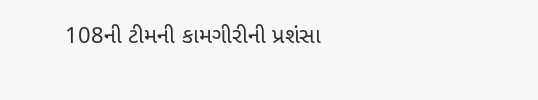108ની ટીમની કામગીરીની પ્રશંસા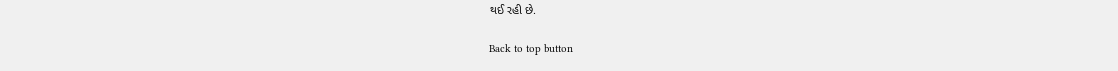થઈ રહી છે.

Back to top button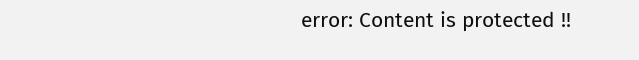error: Content is protected !!